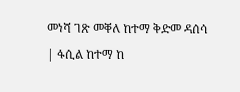መነሻ ገጽ መቐለ ከተማ ቅድመ ዳሰሳ | ፋሲል ከተማ ከ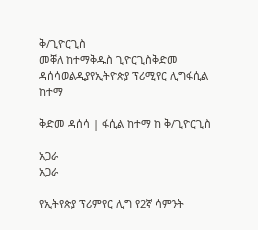ቅ/ጊዮርጊስ
መቐለ ከተማቅዱስ ጊዮርጊስቅድመ ዳሰሳወልዲያየኢትዮጵያ ፕሪሚየር ሊግፋሲል ከተማ

ቅድመ ዳሰሳ | ፋሲል ከተማ ከ ቅ/ጊዮርጊስ

አጋራ
አጋራ

የኢትየጵያ ፕሪምየር ሊግ የ2ኛ ሳምንት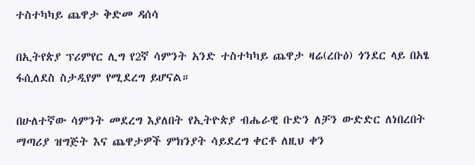ተስተካካይ ጨዋታ ቅድመ ዳሰሳ

በኢትየጵያ ፕሪምየር ሊግ የ2ኛ ሳምንት አንድ ተስተካካይ ጨዋታ ዛሬ(ረቡዕ) ጎንደር ላይ በአፄ ፋሲለደስ ስታዲየም የሚደረግ ይሆናል።

በሁለተኛው ሳምንት መደረግ እያለበት የኢትዮጵያ ብሔራዊ ቡድን ለቻን ውድድር ለነበረበት ማጣሪያ ዝግጅት እና ጨዋታዎች ምክንያት ሳይደረግ ቀርቶ ለዚህ ቀን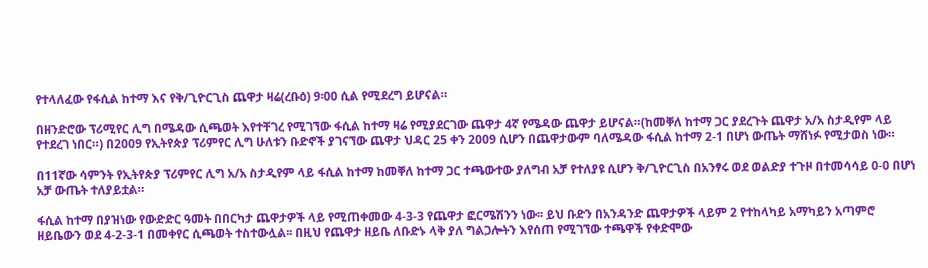የተላለፈው የፋሲል ከተማ እና የቅ/ጊዮርጊስ ጨዋታ ዛሬ(ረቡዕ) 9፡00 ሲል የሚደረግ ይሆናል።

በዘንድሮው ፕሪሚየር ሊግ በሜዳው ሲጫወት እየተቸገረ የሚገኘው ፋሲል ከተማ ዛሬ የሚያደርገው ጨዋታ 4ኛ የሜዳው ጨዋታ ይሆናል።(ከመቐለ ከተማ ጋር ያደረጉት ጨዋታ አ/አ ስታዲየም ላይ የተደረገ ነበር።) በ2009 የኢትየጵያ ፕሪምየር ሊግ ሁለቱን ቡድኖች ያገናኘው ጨዋታ ህዳር 25 ቀን 2009 ሲሆን በጨዋታውም ባለሜዳው ፋሲል ከተማ 2-1 በሆነ ውጤት ማሸነፉ የሚታወስ ነው።

በ11ኛው ሳምንት የኢትየጵያ ፕሪምየር ሊግ አ/አ ስታዲየም ላይ ፋሲል ከተማ ከመቐለ ከተማ ጋር ተጫውተው ያለግብ አቻ የተለያዩ ሲሆን ቅ/ጊዮርጊስ በአንፃሩ ወደ ወልድያ ተጉዞ በተመሳሳይ 0-0 በሆነ አቻ ውጤት ተለያይቷል።

ፋሲል ከተማ በያዝነው የውድድር ዓመት በበርካታ ጨዋታዎች ላይ የሚጠቀመው 4-3-3 የጨዋታ ፎርሜሽንን ነው፡፡ ይህ ቡድን በአንዳንድ ጨዋታዎች ላይም 2 የተከላካይ አማካይን አጣምሮ ዘይቤውን ወደ 4-2-3-1 በመቀየር ሲጫወት ተስተውሏል፡፡ በዚህ የጨዋታ ዘይቤ ለቡድኑ ላቅ ያለ ግልጋሎትን እየሰጠ የሚገኘው ተጫዋች የቀድሞው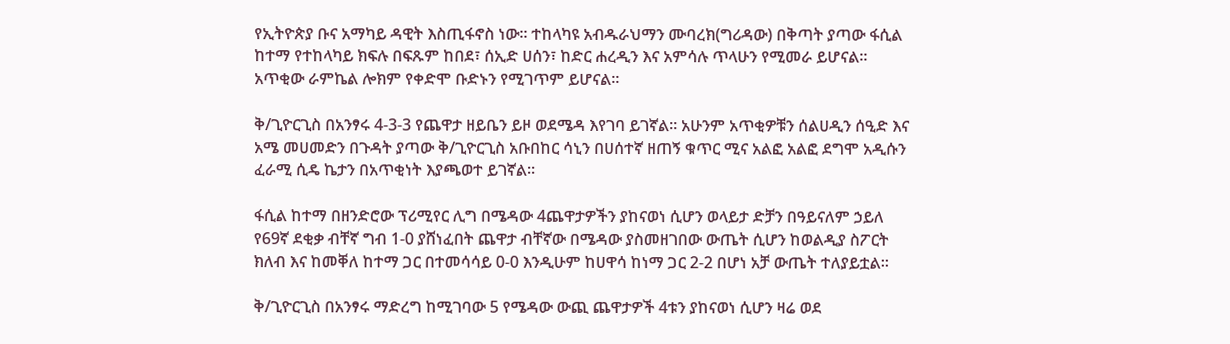የኢትዮጵያ ቡና አማካይ ዳዊት እስጢፋኖስ ነው። ተከላካዩ አብዱራህማን ሙባረክ(ግሪዳው) በቅጣት ያጣው ፋሲል ከተማ የተከላካይ ክፍሉ በፍጹም ከበደ፣ ሰኢድ ሀሰን፣ ከድር ሐረዲን እና አምሳሉ ጥላሁን የሚመራ ይሆናል። አጥቂው ራምኬል ሎክም የቀድሞ ቡድኑን የሚገጥም ይሆናል።

ቅ/ጊዮርጊስ በአንፃሩ 4-3-3 የጨዋታ ዘይቤን ይዞ ወደሜዳ እየገባ ይገኛል። አሁንም አጥቂዎቹን ሰልሀዲን ሰዒድ እና አሜ መሀመድን በጉዳት ያጣው ቅ/ጊዮርጊስ አቡበከር ሳኒን በሀሰተኛ ዘጠኝ ቁጥር ሚና አልፎ አልፎ ደግሞ አዲሱን ፈራሚ ሲዴ ኬታን በአጥቂነት እያጫወተ ይገኛል።

ፋሲል ከተማ በዘንድሮው ፕሪሚየር ሊግ በሜዳው 4ጨዋታዎችን ያከናወነ ሲሆን ወላይታ ድቻን በዓይናለም ኃይለ የ69ኛ ደቂቃ ብቸኛ ግብ 1-0 ያሸነፈበት ጨዋታ ብቸኛው በሜዳው ያስመዘገበው ውጤት ሲሆን ከወልዲያ ስፖርት ክለብ እና ከመቐለ ከተማ ጋር በተመሳሳይ 0-0 እንዲሁም ከሀዋሳ ከነማ ጋር 2-2 በሆነ አቻ ውጤት ተለያይቷል።

ቅ/ጊዮርጊስ በአንፃሩ ማድረግ ከሚገባው 5 የሜዳው ውጪ ጨዋታዎች 4ቱን ያከናወነ ሲሆን ዛሬ ወደ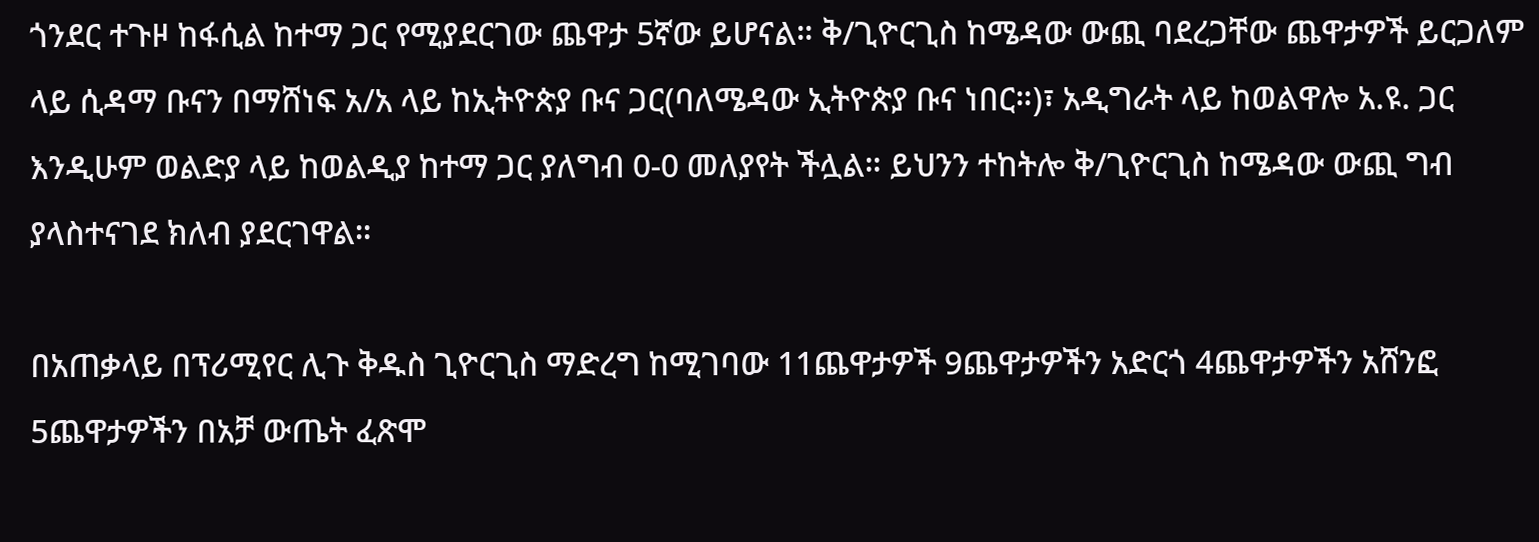ጎንደር ተጉዞ ከፋሲል ከተማ ጋር የሚያደርገው ጨዋታ 5ኛው ይሆናል። ቅ/ጊዮርጊስ ከሜዳው ውጪ ባደረጋቸው ጨዋታዎች ይርጋለም ላይ ሲዳማ ቡናን በማሸነፍ አ/አ ላይ ከኢትዮጵያ ቡና ጋር(ባለሜዳው ኢትዮጵያ ቡና ነበር።)፣ አዲግራት ላይ ከወልዋሎ አ.ዩ. ጋር እንዲሁም ወልድያ ላይ ከወልዲያ ከተማ ጋር ያለግብ 0-0 መለያየት ችሏል። ይህንን ተከትሎ ቅ/ጊዮርጊስ ከሜዳው ውጪ ግብ ያላስተናገደ ክለብ ያደርገዋል።

በአጠቃላይ በፕሪሚየር ሊጉ ቅዱስ ጊዮርጊስ ማድረግ ከሚገባው 11ጨዋታዎች 9ጨዋታዎችን አድርጎ 4ጨዋታዎችን አሸንፎ 5ጨዋታዎችን በአቻ ውጤት ፈጽሞ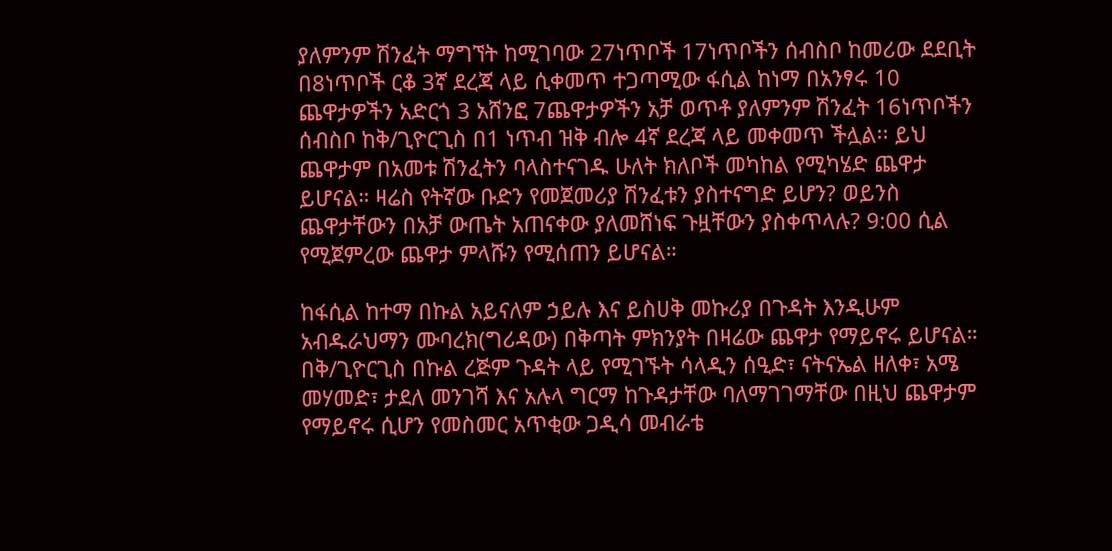ያለምንም ሽንፈት ማግኘት ከሚገባው 27ነጥቦች 17ነጥቦችን ሰብስቦ ከመሪው ደደቢት በ8ነጥቦች ርቆ 3ኛ ደረጃ ላይ ሲቀመጥ ተጋጣሚው ፋሲል ከነማ በአንፃሩ 10 ጨዋታዎችን አድርጎ 3 አሸንፎ 7ጨዋታዎችን አቻ ወጥቶ ያለምንም ሽንፈት 16ነጥቦችን ሰብስቦ ከቅ/ጊዮርጊስ በ1 ነጥብ ዝቅ ብሎ 4ኛ ደረጃ ላይ መቀመጥ ችሏል፡፡ ይህ ጨዋታም በአመቱ ሽንፈትን ባላስተናገዱ ሁለት ክለቦች መካከል የሚካሄድ ጨዋታ ይሆናል። ዛሬስ የትኛው ቡድን የመጀመሪያ ሽንፈቱን ያስተናግድ ይሆን? ወይንስ ጨዋታቸውን በአቻ ውጤት አጠናቀው ያለመሸነፍ ጉዟቸውን ያስቀጥላሉ? 9:00 ሲል የሚጀምረው ጨዋታ ምላሹን የሚሰጠን ይሆናል።

ከፋሲል ከተማ በኩል አይናለም ኃይሉ እና ይስሀቅ መኩሪያ በጉዳት እንዲሁም አብዱራህማን ሙባረክ(ግሪዳው) በቅጣት ምክንያት በዛሬው ጨዋታ የማይኖሩ ይሆናል። በቅ/ጊዮርጊስ በኩል ረጅም ጉዳት ላይ የሚገኙት ሳላዲን ሰዒድ፣ ናትናኤል ዘለቀ፣ አሜ መሃመድ፣ ታደለ መንገሻ እና አሉላ ግርማ ከጉዳታቸው ባለማገገማቸው በዚህ ጨዋታም የማይኖሩ ሲሆን የመስመር አጥቂው ጋዲሳ መብራቴ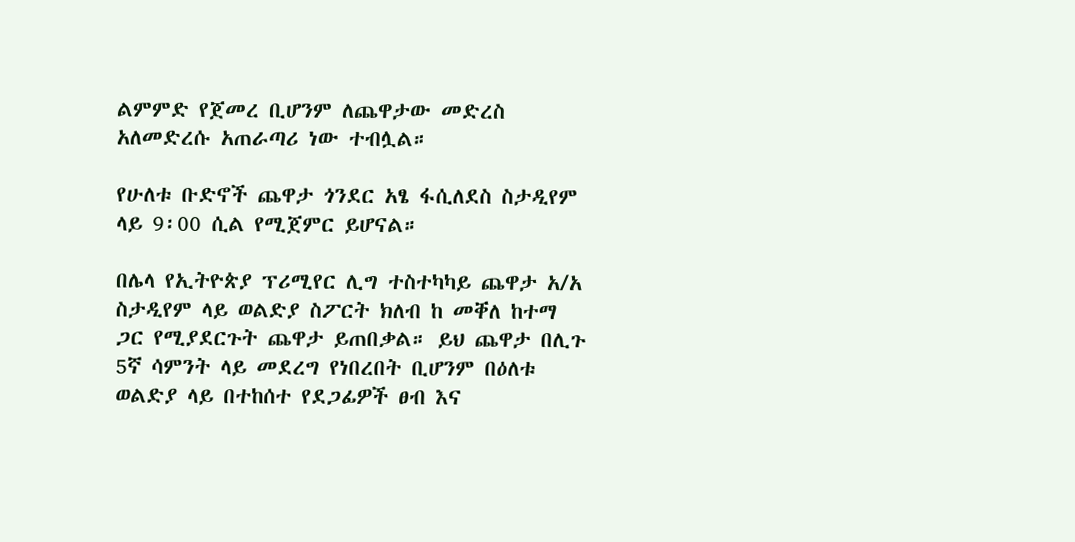ልምምድ የጀመረ ቢሆንም ለጨዋታው መድረስ አለመድረሱ አጠራጣሪ ነው ተብሏል።

የሁለቱ ቡድኖች ጨዋታ ጎንደር አፄ ፋሲለደስ ስታዲየም ላይ 9፡00 ሲል የሚጀምር ይሆናል።

በሌላ የኢትዮጵያ ፕሪሚየር ሊግ ተስተካካይ ጨዋታ አ/አ ስታዲየም ላይ ወልድያ ስፖርት ክለብ ከ መቐለ ከተማ ጋር የሚያደርጉት ጨዋታ ይጠበቃል። ይህ ጨዋታ በሊጉ 5ኛ ሳምንት ላይ መደረግ የነበረበት ቢሆንም በዕለቱ ወልድያ ላይ በተከሰተ የደጋፊዎች ፀብ እና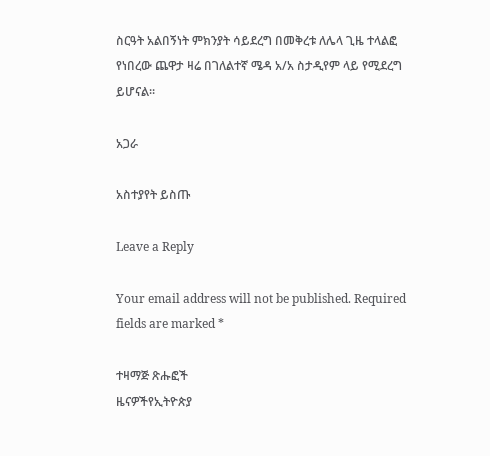ስርዓት አልበኝነት ምክንያት ሳይደረግ በመቅረቱ ለሌላ ጊዜ ተላልፎ የነበረው ጨዋታ ዛሬ በገለልተኛ ሜዳ አ/አ ስታዲየም ላይ የሚደረግ ይሆናል።

አጋራ

አስተያየት ይስጡ

Leave a Reply

Your email address will not be published. Required fields are marked *

ተዛማጅ ጽሑፎች
ዜናዎችየኢትዮጵያ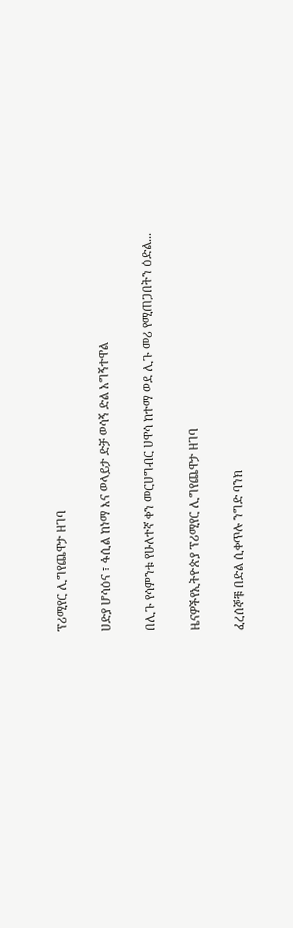ፕሪሚየር ሊግየጨዋታ ዘገባ

ሀድያ ሆሳዕና ፣ ፋሲል ከነማ እና ወላይታ ድቻ ወሳኝ ድል አግኝተዋል

በሊጉ የሳምንቱ የሁለተኛ ቀን መርሀግብር ሀዋሳ ከተማ ወደ ሊጉ መሪ የሚጠጋበትን ዕድል...

ዜናዎችየኢትዮጵያ ፕሪሚየር ሊግየጨዋታ ዘገባ

ፈረሰኞቹ በድል ሲቀጥሉ ንግድ ባንክ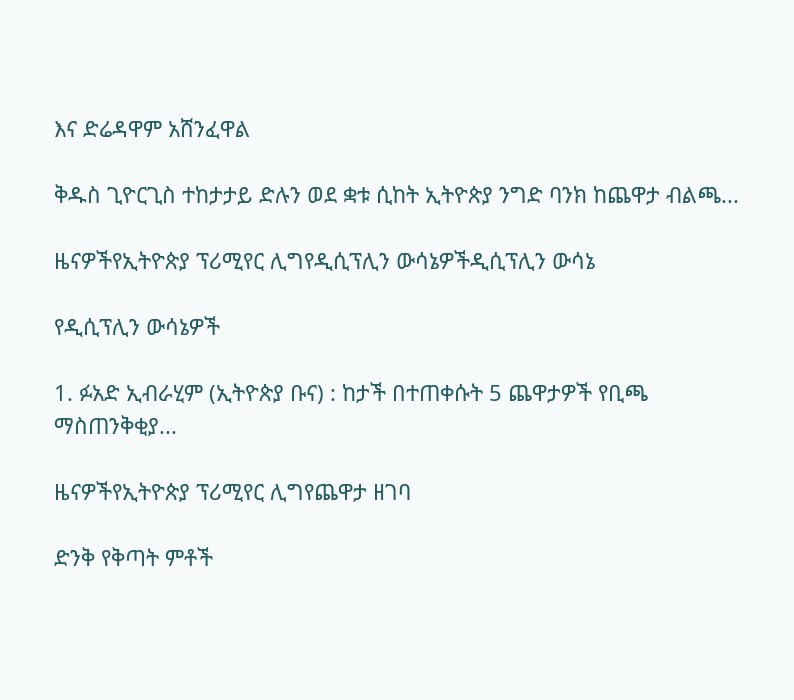እና ድሬዳዋም አሸንፈዋል

ቅዱስ ጊዮርጊስ ተከታታይ ድሉን ወደ ቋቱ ሲከት ኢትዮጵያ ንግድ ባንክ ከጨዋታ ብልጫ...

ዜናዎችየኢትዮጵያ ፕሪሚየር ሊግየዲሲፕሊን ውሳኔዎችዲሲፕሊን ውሳኔ

የዲሲፕሊን ውሳኔዎች

1. ፉአድ ኢብራሂም (ኢትዮጵያ ቡና) : ከታች በተጠቀሱት 5 ጨዋታዎች የቢጫ ማስጠንቅቂያ...

ዜናዎችየኢትዮጵያ ፕሪሚየር ሊግየጨዋታ ዘገባ

ድንቅ የቅጣት ምቶች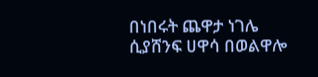በነበሩት ጨዋታ ነገሌ ሲያሸንፍ ሀዋሳ በወልዋሎ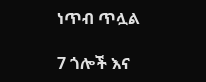ነጥብ ጥሏል

7 ጎሎች እና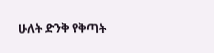ሁለት ድንቅ የቅጣት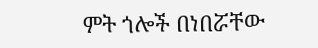ምት ጎሎች በነበሯቸው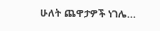ሁለት ጨዋታዎች ነገሌ...